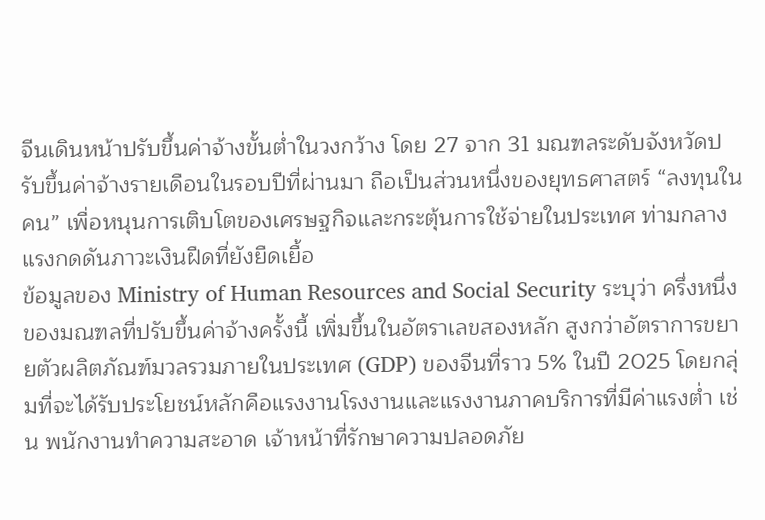จีนเดินหน้าปรับขึ้นค่าจ้างขั้นต่ำในวงกว้าง โดย 27 จาก 31 มณฑลระดับจังหวัดปรับขึ้นค่าจ้างรายเดือนในรอบปีที่ผ่านมา ถือเป็นส่วนหนึ่งของยุทธศาสตร์ “ลงทุนในคน” เพื่อหนุนการเติบโตของเศรษฐกิจและกระตุ้นการใช้จ่ายในประเทศ ท่ามกลางแรงกดดันภาวะเงินฝืดที่ยังยืดเยื้อ
ข้อมูลของ Ministry of Human Resources and Social Security ระบุว่า ครึ่งหนึ่งของมณฑลที่ปรับขึ้นค่าจ้างครั้งนี้ เพิ่มขึ้นในอัตราเลขสองหลัก สูงกว่าอัตราการขยายตัวผลิตภัณฑ์มวลรวมภายในประเทศ (GDP) ของจีนที่ราว 5% ในปี 2025 โดยกลุ่มที่จะได้รับประโยชน์หลักคือแรงงานโรงงานและแรงงานภาคบริการที่มีค่าแรงต่ำ เช่น พนักงานทำความสะอาด เจ้าหน้าที่รักษาความปลอดภัย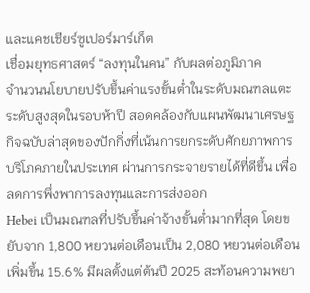และแคชเชียร์ซูเปอร์มาร์เก็ต
เชื่อมยุทธศาสตร์ “ลงทุนในคน” กับผลต่อภูมิภาค
จำนวนนโยบายปรับขึ้นค่าแรงขั้นต่ำในระดับมณฑลแตะระดับสูงสุดในรอบห้าปี สอดคล้องกับแผนพัฒนาเศรษฐกิจฉบับล่าสุดของปักกิ่งที่เน้นการยกระดับศักยภาพการบริโภคภายในประเทศ ผ่านการกระจายรายได้ที่ดีขึ้น เพื่อลดการพึ่งพาการลงทุนและการส่งออก
Hebei เป็นมณฑลที่ปรับขึ้นค่าจ้างขั้นต่ำมากที่สุด โดยขยับจาก 1,800 หยวนต่อเดือนเป็น 2,080 หยวนต่อเดือน เพิ่มขึ้น 15.6% มีผลตั้งแต่ต้นปี 2025 สะท้อนความพยา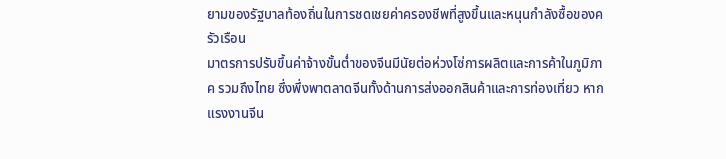ยามของรัฐบาลท้องถิ่นในการชดเชยค่าครองชีพที่สูงขึ้นและหนุนกำลังซื้อของครัวเรือน
มาตรการปรับขึ้นค่าจ้างขั้นต่ำของจีนมีนัยต่อห่วงโซ่การผลิตและการค้าในภูมิภาค รวมถึงไทย ซึ่งพึ่งพาตลาดจีนทั้งด้านการส่งออกสินค้าและการท่องเที่ยว หากแรงงานจีน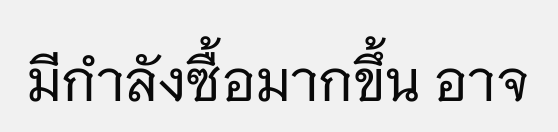มีกำลังซื้อมากขึ้น อาจ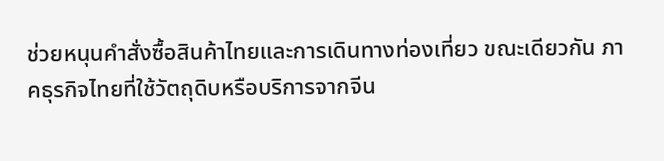ช่วยหนุนคำสั่งซื้อสินค้าไทยและการเดินทางท่องเที่ยว ขณะเดียวกัน ภาคธุรกิจไทยที่ใช้วัตถุดิบหรือบริการจากจีน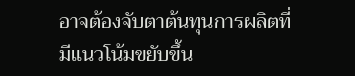อาจต้องจับตาต้นทุนการผลิตที่มีแนวโน้มขยับขึ้น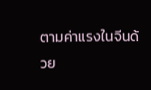ตามค่าแรงในจีนด้วย